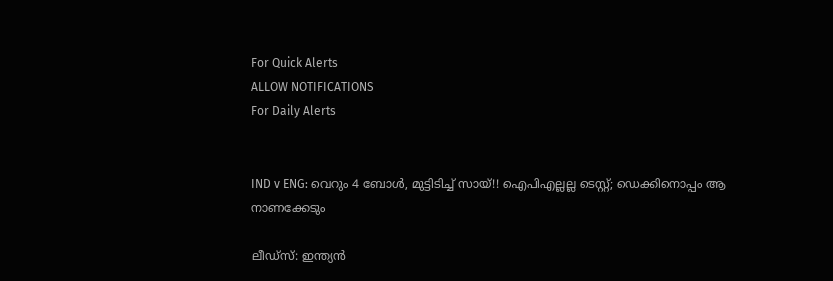For Quick Alerts
ALLOW NOTIFICATIONS
For Daily Alerts


IND v ENG: വെറും 4 ബോള്‍, മുട്ടിടിച്ച് സായ്!! ഐപിഎല്ലല്ല ടെസ്റ്റ്; ഡെക്കിനൊപ്പം ആ നാണക്കേടും

ലീഡ്‌സ്: ഇന്ത്യന്‍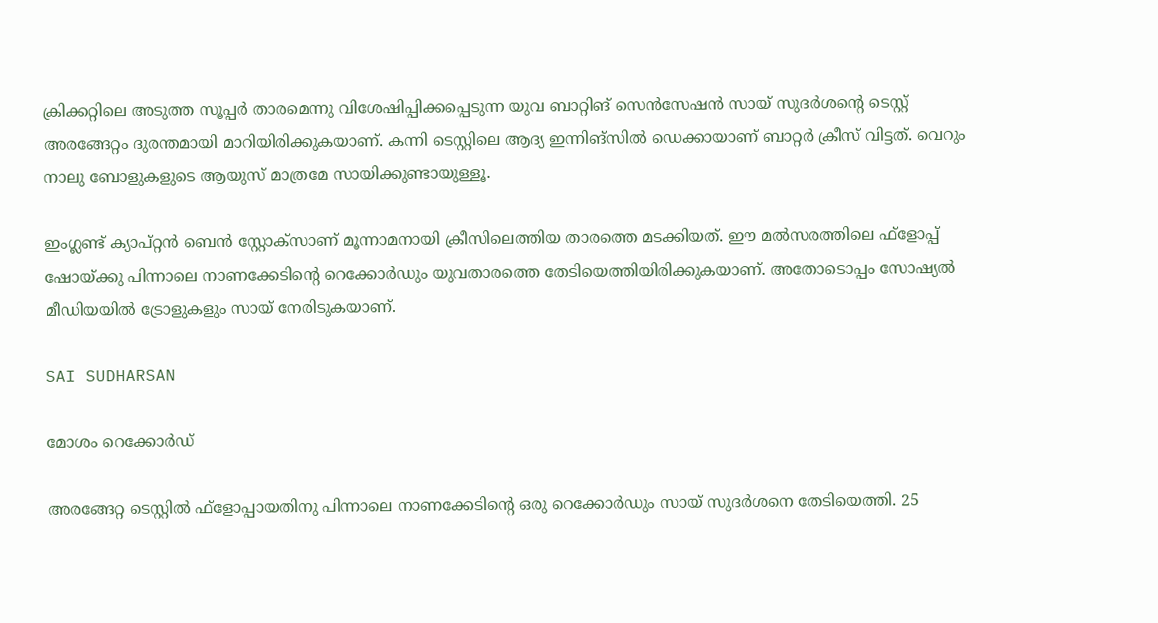ക്രിക്കറ്റിലെ അടുത്ത സൂപ്പര്‍ താരമെന്നു വിശേഷിപ്പിക്കപ്പെടുന്ന യുവ ബാറ്റിങ് സെന്‍സേഷന്‍ സായ് സുദര്‍ശന്റെ ടെസ്റ്റ് അരങ്ങേറ്റം ദുരന്തമായി മാറിയിരിക്കുകയാണ്. കന്നി ടെസ്റ്റിലെ ആദ്യ ഇന്നിങ്‌സില്‍ ഡെക്കായാണ് ബാറ്റര്‍ ക്രീസ് വിട്ടത്. വെറും നാലു ബോളുകളുടെ ആയുസ് മാത്രമേ സായിക്കുണ്ടായുള്ളൂ.

ഇംഗ്ലണ്ട് ക്യാപ്റ്റന്‍ ബെന്‍ സ്റ്റോക്‌സാണ് മൂന്നാമനായി ക്രീസിലെത്തിയ താരത്തെ മടക്കിയത്. ഈ മല്‍സരത്തിലെ ഫ്‌ളോപ്പ് ഷോയ്ക്കു പിന്നാലെ നാണക്കേടിന്റെ റെക്കോര്‍ഡും യുവതാരത്തെ തേടിയെത്തിയിരിക്കുകയാണ്. അതോടൊപ്പം സോഷ്യല്‍ മീഡിയയില്‍ ട്രോളുകളും സായ് നേരിടുകയാണ്.

SAI SUDHARSAN

മോശം റെക്കോര്‍ഡ്

അരങ്ങേറ്റ ടെസ്റ്റില്‍ ഫ്‌ളോപ്പായതിനു പിന്നാലെ നാണക്കേടിന്റെ ഒരു റെക്കോര്‍ഡും സായ് സുദര്‍ശനെ തേടിയെത്തി. 25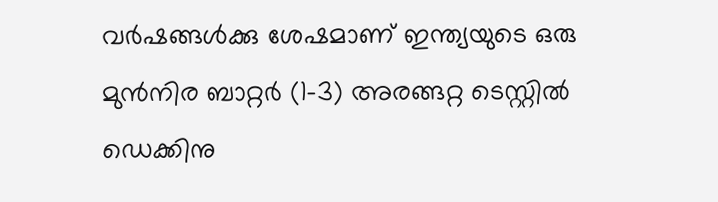വര്‍ഷങ്ങള്‍ക്കു ശേഷമാണ് ഇന്ത്യയുടെ ഒരു മുന്‍നിര ബാറ്റര്‍ (1-3) അരങ്ങറ്റ ടെസ്റ്റില്‍ ഡെക്കിനു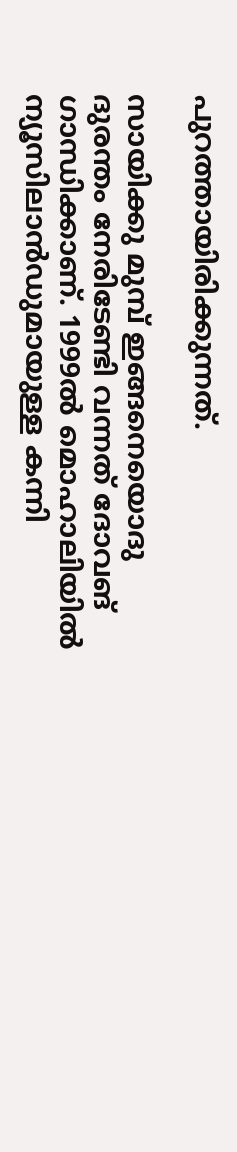പുറത്തായിരിക്കുന്നത്.

സായിക്കു മുമ്പ് ഇങ്ങനെയൊദു ദുരന്തം നേരിടേണ്ടി വന്നത് ദോവങ് ഗാന്ധിക്കാണ്. 1999ല്‍ മൊഹാലിയില്‍ ന്യൂസിലാന്‍ഡുമായുള്ള കന്നി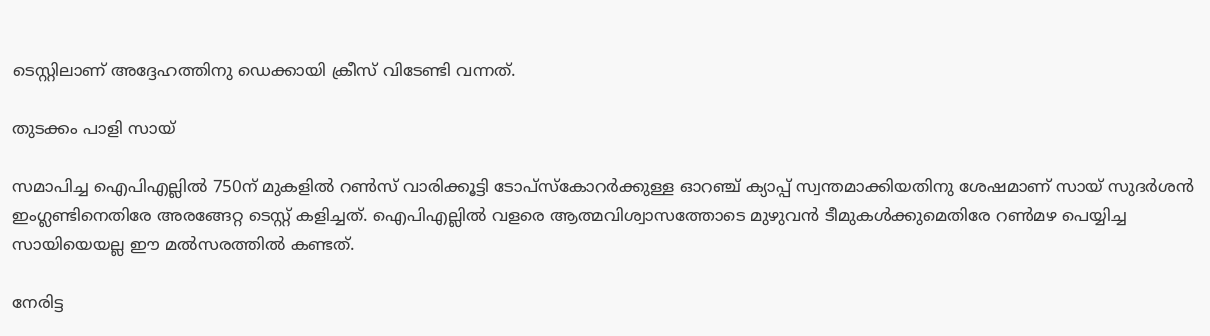ടെസ്റ്റിലാണ് അദ്ദേഹത്തിനു ഡെക്കായി ക്രീസ് വിടേണ്ടി വന്നത്.

തുടക്കം പാളി സായ്

സമാപിച്ച ഐപിഎല്ലില്‍ 750ന് മുകളില്‍ റണ്‍സ് വാരിക്കൂട്ടി ടോപ്‌സ്‌കോറര്‍ക്കുള്ള ഓറഞ്ച് ക്യാപ്പ് സ്വന്തമാക്കിയതിനു ശേഷമാണ് സായ് സുദര്‍ശന്‍ ഇംഗ്ലണ്ടിനെതിരേ അരങ്ങേറ്റ ടെസ്റ്റ് കളിച്ചത്. ഐപിഎല്ലില്‍ വളരെ ആത്മവിശ്വാസത്തോടെ മുഴുവന്‍ ടീമുകള്‍ക്കുമെതിരേ റണ്‍മഴ പെയ്യിച്ച സായിയെയല്ല ഈ മല്‍സരത്തില്‍ കണ്ടത്.

നേരിട്ട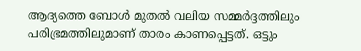ആദ്യത്തെ ബോള്‍ മുതല്‍ വലിയ സമ്മര്‍ദ്ദത്തിലും പരിഭ്രമത്തിലുമാണ് താരം കാണപ്പെട്ടത്. ഒട്ടും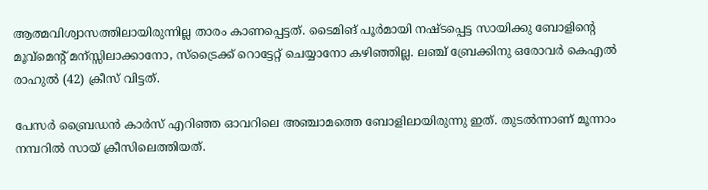ആത്മവിശ്വാസത്തിലായിരുന്നില്ല താരം കാണപ്പെട്ടത്. ടൈമിങ് പൂര്‍മായി നഷ്ടപ്പെട്ട സായിക്കു ബോളിന്റെ മൂവ്‌മെന്റ് മന്സ്സിലാക്കാനോ, സ്‌ട്രൈക്ക് റൊട്ടേറ്റ് ചെയ്യാനോ കഴിഞ്ഞില്ല. ലഞ്ച് ബ്രേക്കിനു ഒരോവര്‍ കെഎല്‍ രാഹുല്‍ (42) ക്രീസ് വിട്ടത്.

പേസര്‍ ബ്രൈഡന്‍ കാര്‍സ് എറിഞ്ഞ ഓവറിലെ അഞ്ചാമത്തെ ബോളിലായിരുന്നു ഇത്. തുടല്‍ന്നാണ് മൂന്നാം നമ്പറില്‍ സായ് ക്രീസിലെത്തിയത്.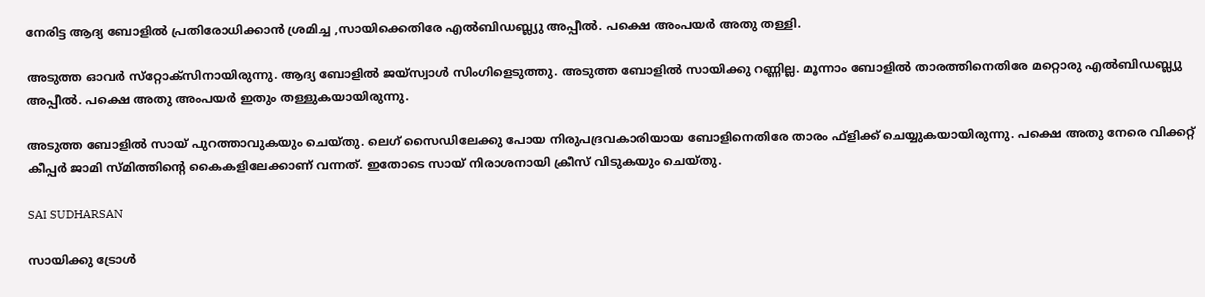നേരിട്ട ആദ്യ ബോളില്‍ പ്രതിരോധിക്കാന്‍ ശ്രമിച്ച ,സായിക്കെതിരേ എല്‍ബിഡബ്ല്യു അപ്പീല്‍. പക്ഷെ അംപയര്‍ അതു തള്ളി.

അടുത്ത ഓവര്‍ സ്‌റ്റോക്‌സിനായിരുന്നു. ആദ്യ ബോളില്‍ ജയ്‌സ്വാള്‍ സിംഗിളെടുത്തു. അടുത്ത ബോളില്‍ സായിക്കു റണ്ണില്ല. മൂന്നാം ബോളില്‍ താരത്തിനെതിരേ മറ്റൊരു എല്‍ബിഡബ്ല്യു അപ്പീല്‍. പക്ഷെ അതു അംപയര്‍ ഇതും തള്ളുകയായിരുന്നു.

അടുത്ത ബോളില്‍ സായ് പുറത്താവുകയും ചെയ്തു. ലെഗ് സൈഡിലേക്കു പോയ നിരുപദ്രവകാരിയായ ബോളിനെതിരേ താരം ഫ്‌ളിക്ക് ചെയ്യുകയായിരുന്നു. പക്ഷെ അതു നേരെ വിക്കറ്റ് കീപ്പര്‍ ജാമി സ്മിത്തിന്റെ കൈകളിലേക്കാണ് വന്നത്. ഇതോടെ സായ് നിരാശനായി ക്രീസ് വിടുകയും ചെയ്തു.

SAI SUDHARSAN

സായിക്കു ട്രോള്‍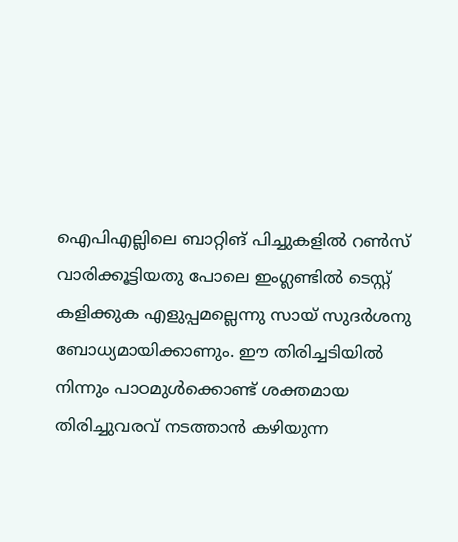ഐപിഎല്ലിലെ ബാറ്റിങ് പിച്ചുകളില്‍ റണ്‍സ് വാരിക്കൂട്ടിയതു പോലെ ഇംഗ്ലണ്ടില്‍ ടെസ്റ്റ് കളിക്കുക എളുപ്പമല്ലെന്നു സായ് സുദര്‍ശനു ബോധ്യമായിക്കാണും. ഈ തിരിച്ചടിയില്‍ നിന്നും പാഠമുള്‍ക്കൊണ്ട് ശക്തമായ തിരിച്ചുവരവ് നടത്താന്‍ കഴിയുന്ന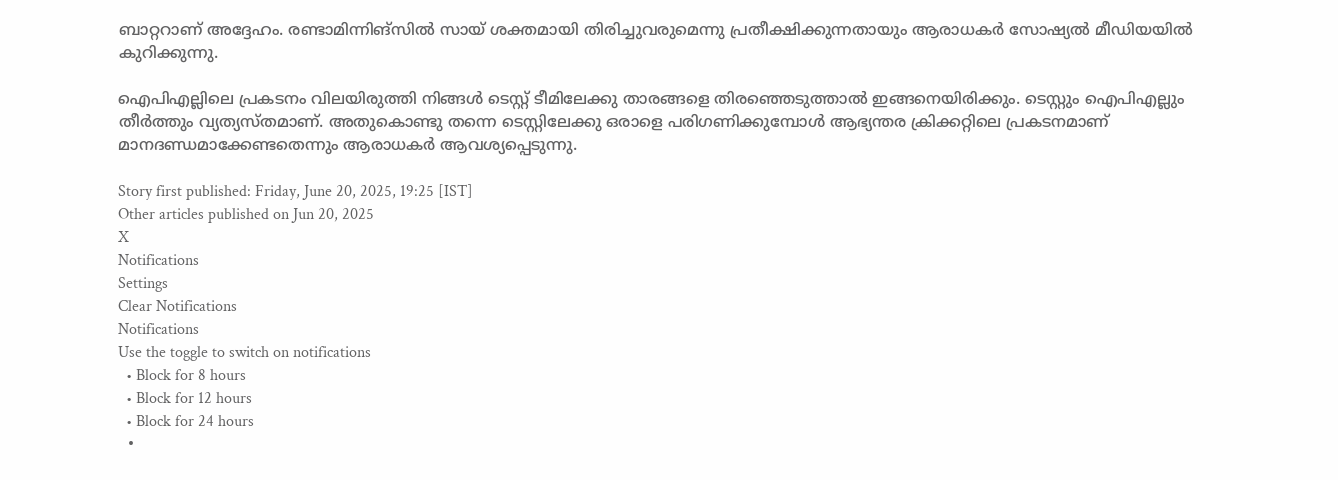ബാറ്ററാണ് അദ്ദേഹം. രണ്ടാമിന്നിങ്‌സില്‍ സായ് ശക്തമായി തിരിച്ചുവരുമെന്നു പ്രതീക്ഷിക്കുന്നതായും ആരാധകര്‍ സോഷ്യല്‍ മീഡിയയില്‍ കുറിക്കുന്നു.

ഐപിഎല്ലിലെ പ്രകടനം വിലയിരുത്തി നിങ്ങള്‍ ടെസ്റ്റ് ടീമിലേക്കു താരങ്ങളെ തിരഞ്ഞെടുത്താല്‍ ഇങ്ങനെയിരിക്കും. ടെസ്റ്റും ഐപിഎല്ലും തീര്‍ത്തും വ്യത്യസ്തമാണ്. അതുകൊണ്ടു തന്നെ ടെസ്റ്റിലേക്കു ഒരാളെ പരിഗണിക്കുമ്പോള്‍ ആഭ്യന്തര ക്രിക്കറ്റിലെ പ്രകടനമാണ് മാനദണ്ഡമാക്കേണ്ടതെന്നും ആരാധകര്‍ ആവശ്യപ്പെടുന്നു.

Story first published: Friday, June 20, 2025, 19:25 [IST]
Other articles published on Jun 20, 2025
X
Notifications
Settings
Clear Notifications
Notifications
Use the toggle to switch on notifications
  • Block for 8 hours
  • Block for 12 hours
  • Block for 24 hours
  •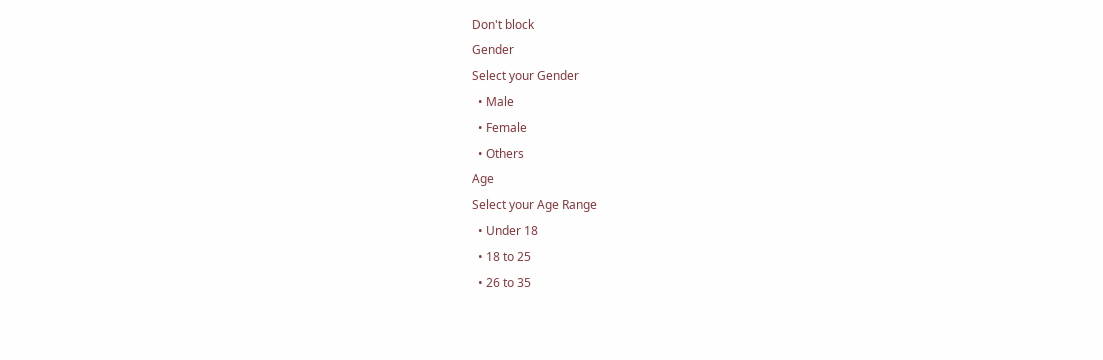Don't block
Gender
Select your Gender
  • Male
  • Female
  • Others
Age
Select your Age Range
  • Under 18
  • 18 to 25
  • 26 to 35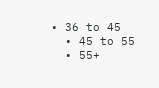• 36 to 45
  • 45 to 55
  • 55+